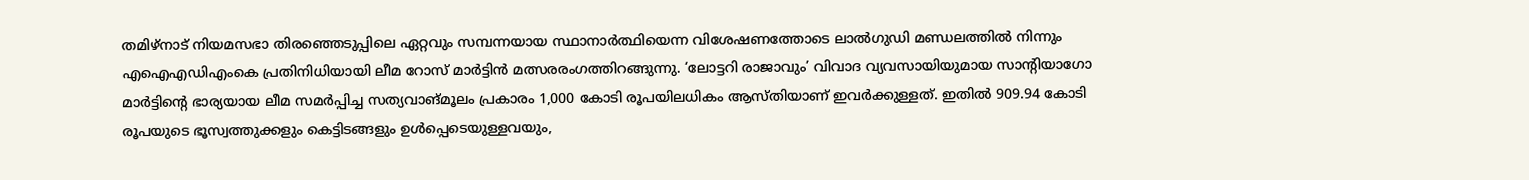തമിഴ്നാട് നിയമസഭാ തിരഞ്ഞെടുപ്പിലെ ഏറ്റവും സമ്പന്നയായ സ്ഥാനാർത്ഥിയെന്ന വിശേഷണത്തോടെ ലാൽഗുഡി മണ്ഡലത്തിൽ നിന്നും എഐഎഡിഎംകെ പ്രതിനിധിയായി ലീമ റോസ് മാർട്ടിൻ മത്സരരംഗത്തിറങ്ങുന്നു. ‘ലോട്ടറി രാജാവും’ വിവാദ വ്യവസായിയുമായ സാന്റിയാഗോ മാർട്ടിന്റെ ഭാര്യയായ ലീമ സമർപ്പിച്ച സത്യവാങ്മൂലം പ്രകാരം 1,000 കോടി രൂപയിലധികം ആസ്തിയാണ് ഇവർക്കുള്ളത്. ഇതിൽ 909.94 കോടി രൂപയുടെ ഭൂസ്വത്തുക്കളും കെട്ടിടങ്ങളും ഉൾപ്പെടെയുള്ളവയും,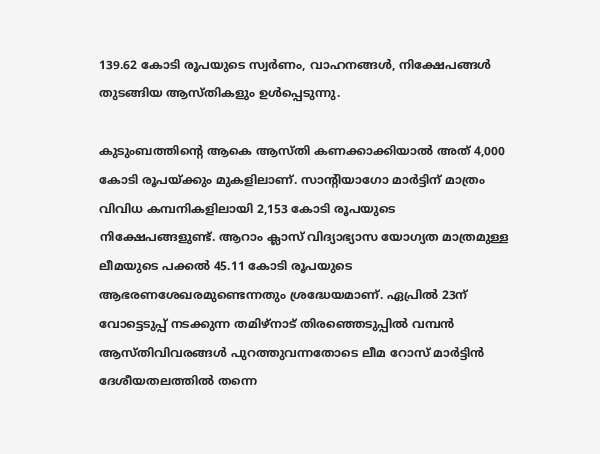139.62 കോടി രൂപയുടെ സ്വർണം, വാഹനങ്ങൾ, നിക്ഷേപങ്ങൾ തുടങ്ങിയ ആസ്തികളും ഉൾപ്പെടുന്നു.

കുടുംബത്തിന്റെ ആകെ ആസ്തി കണക്കാക്കിയാൽ അത് 4,000 കോടി രൂപയ്ക്കും മുകളിലാണ്. സാന്റിയാഗോ മാർട്ടിന് മാത്രം വിവിധ കമ്പനികളിലായി 2,153 കോടി രൂപയുടെ നിക്ഷേപങ്ങളുണ്ട്. ആറാം ക്ലാസ് വിദ്യാഭ്യാസ യോഗ്യത മാത്രമുള്ള ലീമയുടെ പക്കൽ 45.11 കോടി രൂപയുടെ ആഭരണശേഖരമുണ്ടെന്നതും ശ്രദ്ധേയമാണ്. ഏപ്രിൽ 23ന് വോട്ടെടുപ്പ് നടക്കുന്ന തമിഴ്നാട് തിരഞ്ഞെടുപ്പിൽ വമ്പൻ ആസ്തിവിവരങ്ങൾ പുറത്തുവന്നതോടെ ലീമ റോസ് മാർട്ടിൻ ദേശീയതലത്തിൽ തന്നെ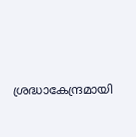ശ്രദ്ധാകേന്ദ്രമായി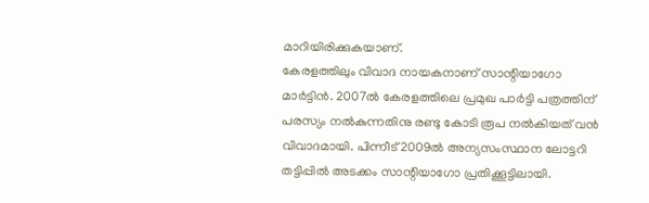മാറിയിരിക്കുകയാണ്.
കേരളത്തിലും വിവാദ നായകനാണ് സാന്റിയാഗോ മാർട്ടിൻ. 2007ൽ കേരളത്തിലെ പ്രമുഖ പാർട്ടി പത്രത്തിന് പരസ്യം നൽകുന്നതിനു രണ്ടു കോടി രൂപ നൽകിയത് വൻ വിവാദമായി. പിന്നീട് 2009ൽ അന്യസംസ്ഥാന ലോട്ടറി തട്ടിപ്പിൽ അടക്കം സാന്റിയാഗോ പ്രതിക്കൂട്ടിലായി.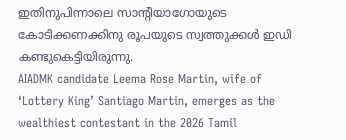ഇതിനുപിന്നാലെ സാന്റിയാഗോയുടെ കോടിക്കണക്കിനു രൂപയുടെ സ്വത്തുക്കൾ ഇഡി കണ്ടുകെട്ടിയിരുന്നു.
AIADMK candidate Leema Rose Martin, wife of ‘Lottery King’ Santiago Martin, emerges as the wealthiest contestant in the 2026 Tamil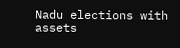Nadu elections with assets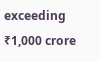exceeding ₹1,000 crore